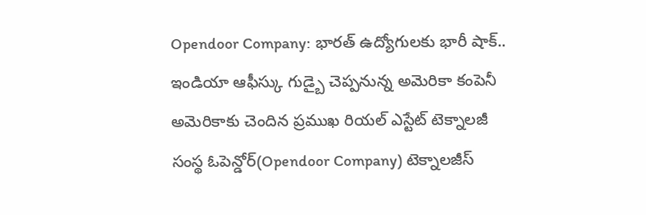Opendoor Company: భారత్ ఉద్యోగులకు భారీ షాక్.. ఇండియా ఆఫీస్కు గుడ్బై చెప్పనున్న అమెరికా కంపెనీ
అమెరికాకు చెందిన ప్రముఖ రియల్ ఎస్టేట్ టెక్నాలజీ సంస్థ ఓపెన్డోర్(Opendoor Company) టెక్నాలజీస్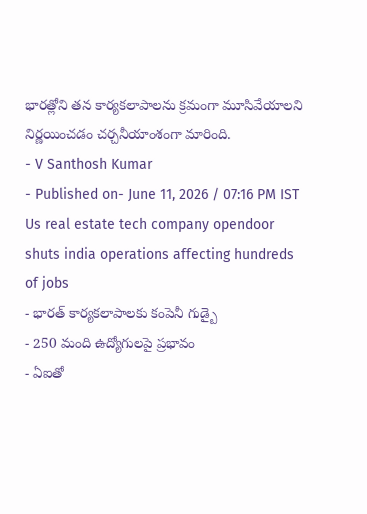భారత్లోని తన కార్యకలాపాలను క్రమంగా మూసివేయాలని నిర్ణయించడం చర్చనీయాంశంగా మారింది.
- V Santhosh Kumar
- Published on- June 11, 2026 / 07:16 PM IST
Us real estate tech company opendoor shuts india operations affecting hundreds of jobs
- భారత్ కార్యకలాపాలకు కంపెనీ గుడ్బై
- 250 మంది ఉద్యోగులపై ప్రభావం
- ఏఐతో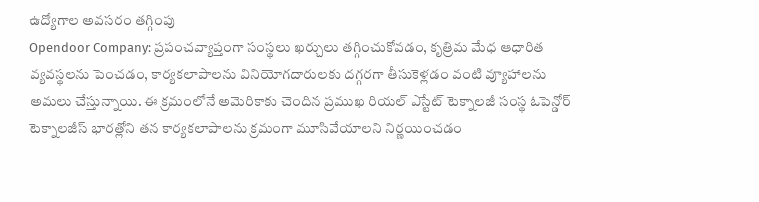ఉద్యోగాల అవసరం తగ్గింపు
Opendoor Company: ప్రపంచవ్యాప్తంగా సంస్థలు ఖర్చులు తగ్గించుకోవడం, కృత్రిమ మేధ ఆధారిత వ్యవస్థలను పెంచడం, కార్యకలాపాలను వినియోగదారులకు దగ్గరగా తీసుకెళ్లడం వంటి వ్యూహాలను అమలు చేస్తున్నాయి. ఈ క్రమంలోనే అమెరికాకు చెందిన ప్రముఖ రియల్ ఎస్టేట్ టెక్నాలజీ సంస్థ ఓపెన్డోర్ టెక్నాలజీస్ భారత్లోని తన కార్యకలాపాలను క్రమంగా మూసివేయాలని నిర్ణయించడం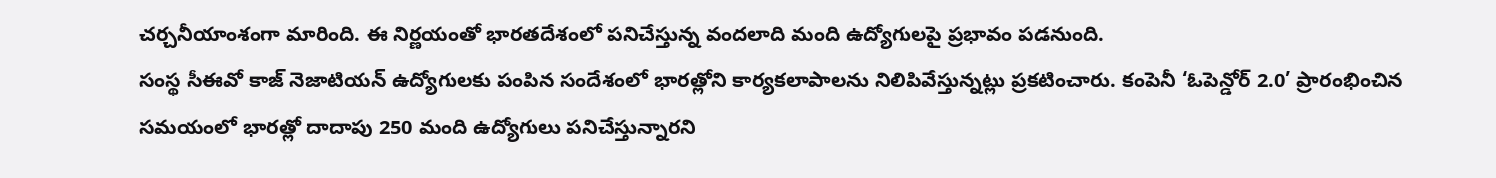చర్చనీయాంశంగా మారింది. ఈ నిర్ణయంతో భారతదేశంలో పనిచేస్తున్న వందలాది మంది ఉద్యోగులపై ప్రభావం పడనుంది.
సంస్థ సీఈవో కాజ్ నెజాటియన్ ఉద్యోగులకు పంపిన సందేశంలో భారత్లోని కార్యకలాపాలను నిలిపివేస్తున్నట్లు ప్రకటించారు. కంపెనీ ‘ఓపెన్డోర్ 2.0’ ప్రారంభించిన సమయంలో భారత్లో దాదాపు 250 మంది ఉద్యోగులు పనిచేస్తున్నారని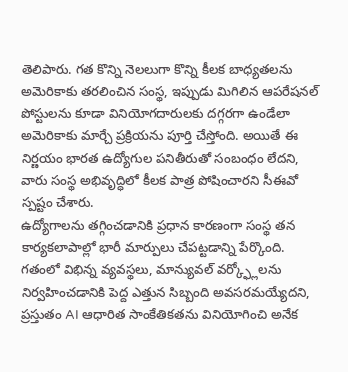తెలిపారు. గత కొన్ని నెలలుగా కొన్ని కీలక బాధ్యతలను అమెరికాకు తరలించిన సంస్థ, ఇప్పుడు మిగిలిన ఆపరేషనల్ పోస్టులను కూడా వినియోగదారులకు దగ్గరగా ఉండేలా అమెరికాకు మార్చే ప్రక్రియను పూర్తి చేస్తోంది. అయితే ఈ నిర్ణయం భారత ఉద్యోగుల పనితీరుతో సంబంధం లేదని, వారు సంస్థ అభివృద్ధిలో కీలక పాత్ర పోషించారని సీఈవో స్పష్టం చేశారు.
ఉద్యోగాలను తగ్గించడానికి ప్రధాన కారణంగా సంస్థ తన కార్యకలాపాల్లో భారీ మార్పులు చేపట్టడాన్ని పేర్కొంది. గతంలో విభిన్న వ్యవస్థలు, మాన్యువల్ వర్క్ఫ్లోలను నిర్వహించడానికి పెద్ద ఎత్తున సిబ్బంది అవసరమయ్యేదని, ప్రస్తుతం AI ఆధారిత సాంకేతికతను వినియోగించి అనేక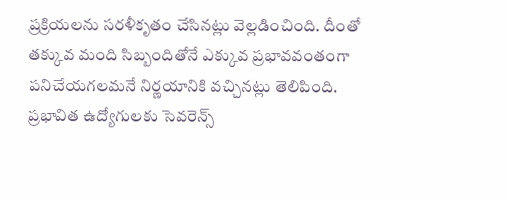ప్రక్రియలను సరళీకృతం చేసినట్లు వెల్లడించింది. దీంతో తక్కువ మంది సిబ్బందితోనే ఎక్కువ ప్రభావవంతంగా పనిచేయగలమనే నిర్ణయానికి వచ్చినట్లు తెలిపింది. ప్రభావిత ఉద్యోగులకు సెవరెన్స్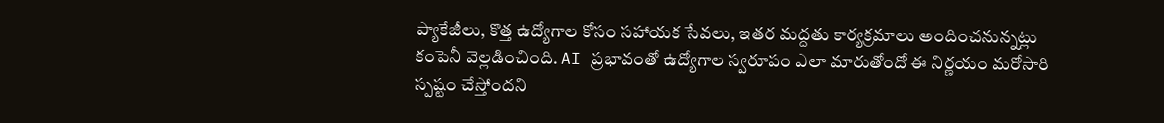ప్యాకేజీలు, కొత్త ఉద్యోగాల కోసం సహాయక సేవలు, ఇతర మద్దతు కార్యక్రమాలు అందించనున్నట్లు కంపెనీ వెల్లడించింది. AI ప్రభావంతో ఉద్యోగాల స్వరూపం ఎలా మారుతోందో ఈ నిర్ణయం మరోసారి స్పష్టం చేస్తోందని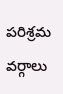పరిశ్రమ వర్గాలు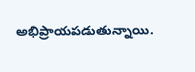అభిప్రాయపడుతున్నాయి.